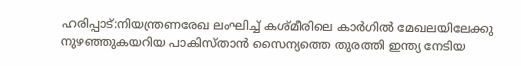ഹരിപ്പാട്:നിയന്ത്രണരേഖ ലംഘിച്ച് കശ്മീരിലെ കാർഗിൽ മേഖലയിലേക്കു നുഴഞ്ഞുകയറിയ പാകിസ്താൻ സൈന്യത്തെ തുരത്തി ഇന്ത്യ നേടിയ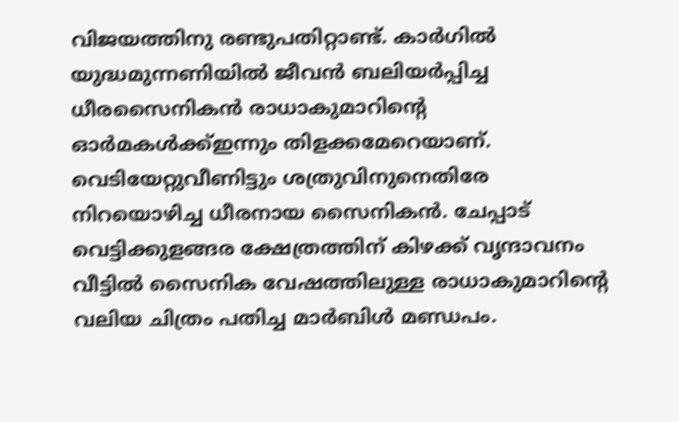വിജയത്തിനു രണ്ടുപതിറ്റാണ്ട്. കാർഗിൽ യുദ്ധമുന്നണിയിൽ ജീവൻ ബലിയർപ്പിച്ച ധീരസൈനികൻ രാധാകുമാറിന്റെ ഓർമകൾക്ക്ഇന്നും തിളക്കമേറെയാണ്. വെടിയേറ്റുവീണിട്ടും ശത്രുവിനുനെതിരേ നിറയൊഴിച്ച ധീരനായ സൈനികൻ. ചേപ്പാട് വെട്ടിക്കുളങ്ങര ക്ഷേത്രത്തിന് കിഴക്ക് വൃന്ദാവനം വീട്ടിൽ സൈനിക വേഷത്തിലുള്ള രാധാകുമാറിന്റെ വലിയ ചിത്രം പതിച്ച മാർബിൾ മണ്ഡപം.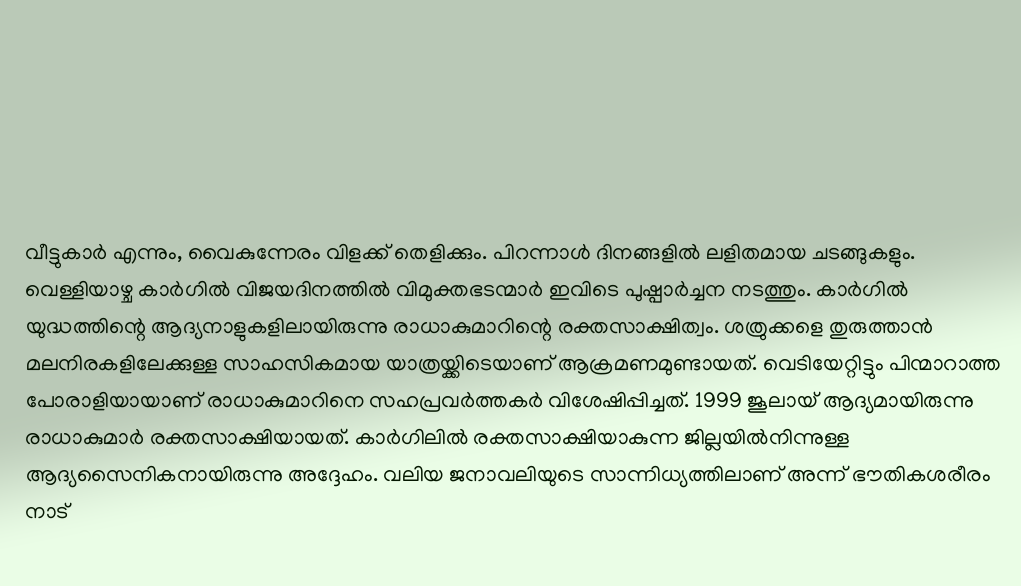വീട്ടുകാർ എന്നും, വൈകുന്നേരം വിളക്ക് തെളിക്കും. പിറന്നാൾ ദിനങ്ങളിൽ ലളിതമായ ചടങ്ങുകളും. വെള്ളിയാഴ്ച കാർഗിൽ വിജയദിനത്തിൽ വിമുക്തഭടന്മാർ ഇവിടെ പുഷ്പാർച്ചന നടത്തും. കാർഗിൽ യുദ്ധത്തിന്റെ ആദ്യനാളുകളിലായിരുന്നു രാധാകുമാറിന്റെ രക്തസാക്ഷിത്വം. ശത്രുക്കളെ തുരുത്താൻ മലനിരകളിലേക്കുള്ള സാഹസികമായ യാത്രയ്ക്കിടെയാണ് ആക്രമണമുണ്ടായത്. വെടിയേറ്റിട്ടും പിന്മാറാത്ത പോരാളിയായാണ് രാധാകുമാറിനെ സഹപ്രവർത്തകർ വിശേഷിപ്പിച്ചത്. 1999 ജൂലായ് ആദ്യമായിരുന്നു രാധാകുമാർ രക്തസാക്ഷിയായത്. കാർഗിലിൽ രക്തസാക്ഷിയാകുന്ന ജില്ലയിൽനിന്നുള്ള ആദ്യസൈനികനായിരുന്നു അദ്ദേഹം. വലിയ ജനാവലിയുടെ സാന്നിധ്യത്തിലാണ് അന്ന് ഭൗതികശരീരം നാട്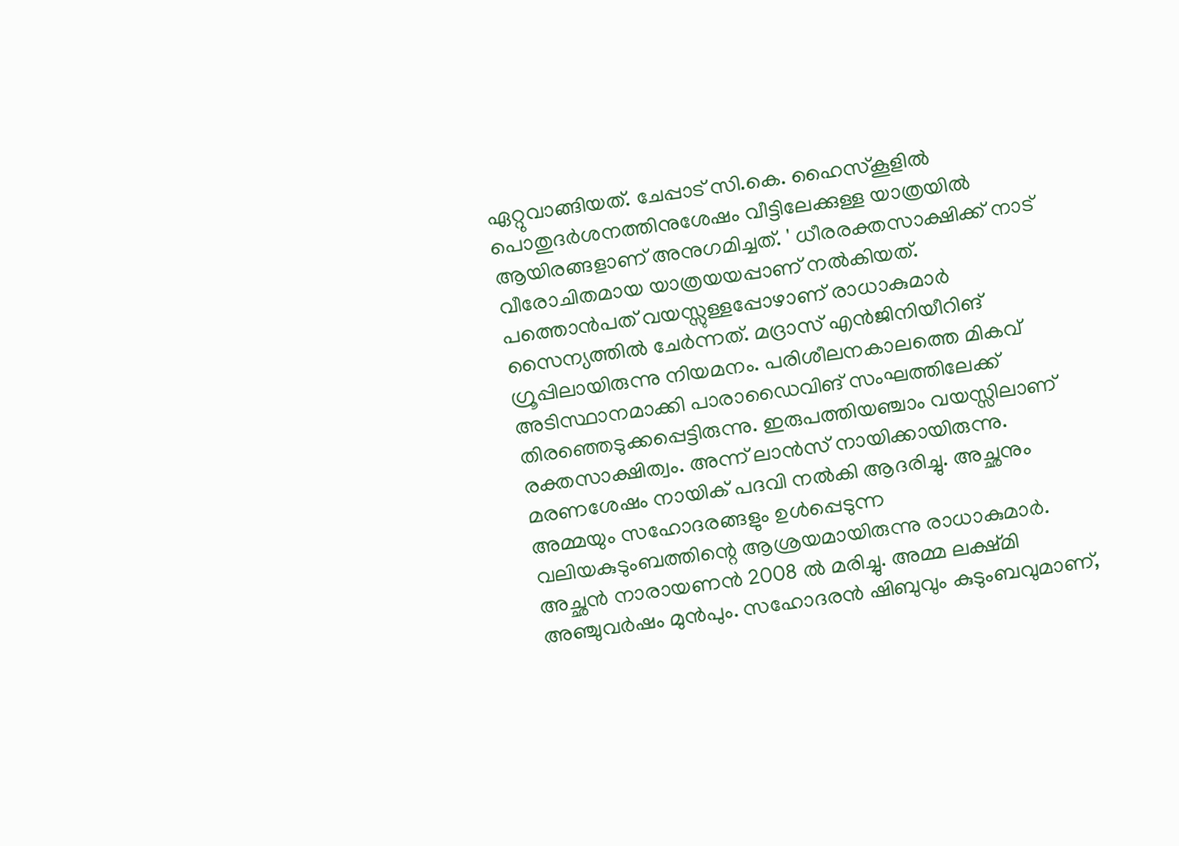ഏറ്റുവാങ്ങിയത്. ചേപ്പാട് സി.കെ. ഹൈസ്കൂളിൽ പൊതുദർശനത്തിനുശേഷം വീട്ടിലേക്കുള്ള യാത്രയിൽ ആയിരങ്ങളാണ് അനുഗമിച്ചത്. ' ധീരരക്തസാക്ഷിക്ക് നാട് വീരോചിതമായ യാത്രയയപ്പാണ് നൽകിയത്. പത്തൊൻപത് വയസ്സുള്ളപ്പോഴാണ് രാധാകുമാർ സൈന്യത്തിൽ ചേർന്നത്. മദ്രാസ് എൻജിനിയീറിങ് ഗ്രൂപ്പിലായിരുന്നു നിയമനം. പരിശീലനകാലത്തെ മികവ് അടിസ്ഥാനമാക്കി പാരാഡൈവിങ് സംഘത്തിലേക്ക് തിരഞ്ഞെടുക്കപ്പെട്ടിരുന്നു. ഇരുപത്തിയഞ്ചാം വയസ്സിലാണ് രക്തസാക്ഷിത്വം. അന്ന് ലാൻസ് നായിക്കായിരുന്നു. മരണശേഷം നായിക് പദവി നൽകി ആദരിച്ചു. അച്ഛനും അമ്മയും സഹോദരങ്ങളും ഉൾപ്പെടുന്ന വലിയകുടുംബത്തിന്റെ ആശ്രയമായിരുന്നു രാധാകുമാർ. അച്ഛൻ നാരായണൻ 2008 ൽ മരിച്ചു. അമ്മ ലക്ഷ്മി അഞ്ചുവർഷം മുൻപും. സഹോദരൻ ഷിബുവും കുടുംബവുമാണ്,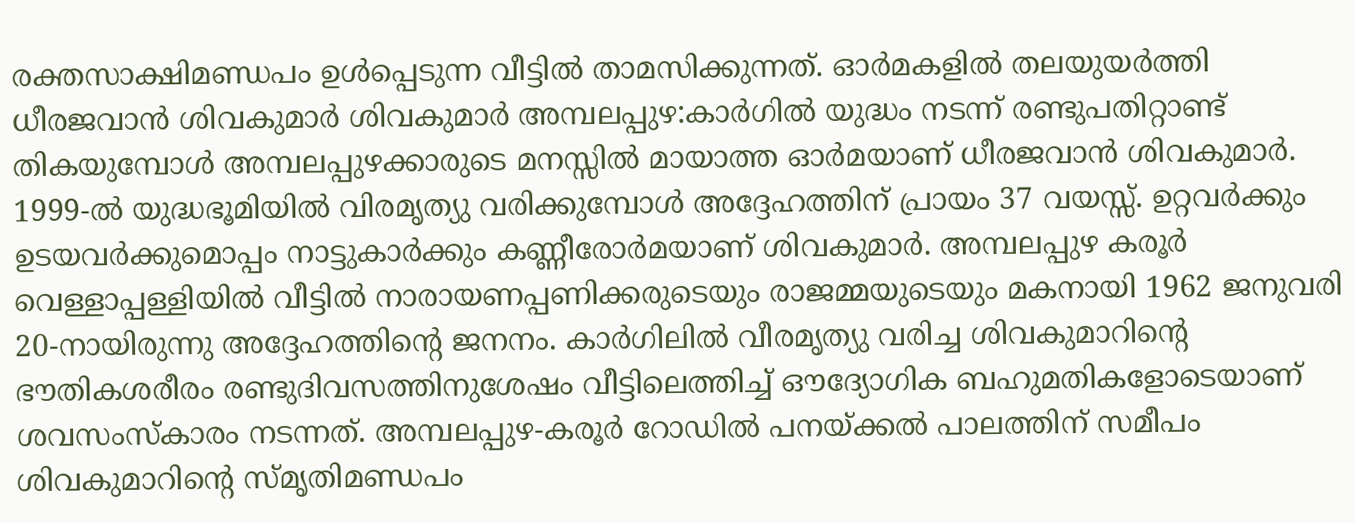രക്തസാക്ഷിമണ്ഡപം ഉൾപ്പെടുന്ന വീട്ടിൽ താമസിക്കുന്നത്. ഓർമകളിൽ തലയുയർത്തി ധീരജവാൻ ശിവകുമാർ ശിവകുമാർ അമ്പലപ്പുഴ:കാർഗിൽ യുദ്ധം നടന്ന് രണ്ടുപതിറ്റാണ്ട് തികയുമ്പോൾ അമ്പലപ്പുഴക്കാരുടെ മനസ്സിൽ മായാത്ത ഓർമയാണ് ധീരജവാൻ ശിവകുമാർ. 1999-ൽ യുദ്ധഭൂമിയിൽ വിരമൃത്യു വരിക്കുമ്പോൾ അദ്ദേഹത്തിന് പ്രായം 37 വയസ്സ്. ഉറ്റവർക്കും ഉടയവർക്കുമൊപ്പം നാട്ടുകാർക്കും കണ്ണീരോർമയാണ് ശിവകുമാർ. അമ്പലപ്പുഴ കരൂർ വെള്ളാപ്പള്ളിയിൽ വീട്ടിൽ നാരായണപ്പണിക്കരുടെയും രാജമ്മയുടെയും മകനായി 1962 ജനുവരി 20-നായിരുന്നു അദ്ദേഹത്തിന്റെ ജനനം. കാർഗിലിൽ വീരമൃത്യു വരിച്ച ശിവകുമാറിന്റെ ഭൗതികശരീരം രണ്ടുദിവസത്തിനുശേഷം വീട്ടിലെത്തിച്ച് ഔദ്യോഗിക ബഹുമതികളോടെയാണ് ശവസംസ്കാരം നടന്നത്. അമ്പലപ്പുഴ-കരൂർ റോഡിൽ പനയ്ക്കൽ പാലത്തിന് സമീപം ശിവകുമാറിന്റെ സ്മൃതിമണ്ഡപം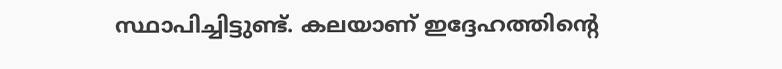സ്ഥാപിച്ചിട്ടുണ്ട്. കലയാണ് ഇദ്ദേഹത്തിന്റെ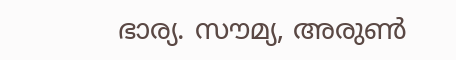ഭാര്യ. സൗമ്യ, അരുൺ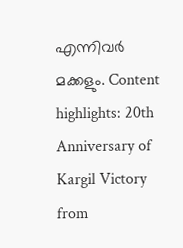എന്നിവർ മക്കളും. Content highlights: 20th Anniversary of Kargil Victory
from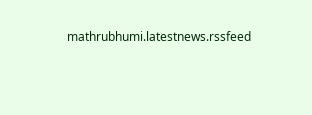mathrubhumi.latestnews.rssfeed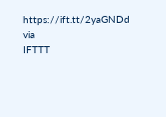https://ift.tt/2yaGNDd
via
IFTTT